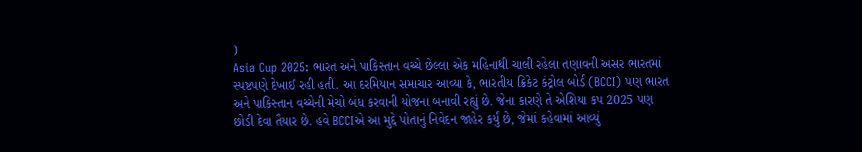)
Asia Cup 2025: ભારત અને પાકિસ્તાન વચ્ચે છેલ્લા એક મહિનાથી ચાલી રહેલા તણાવની અસર ભારતમાં સ્પષ્ટપણે દેખાઈ રહી હતી. આ દરમિયાન સમાચાર આવ્યા કે, ભારતીય ક્રિકેટ કંટ્રોલ બોર્ડ (BCCI) પણ ભારત અને પાકિસ્તાન વચ્ચેની મેચો બંધ કરવાની યોજના બનાવી રહ્યું છે. જેના કારણે તે એશિયા કપ 2025 પણ છોડી દેવા તૈયાર છે. હવે BCCIએ આ મુદ્દે પોતાનું નિવેદન જાહેર કર્યું છે, જેમાં કહેવામાં આવ્યું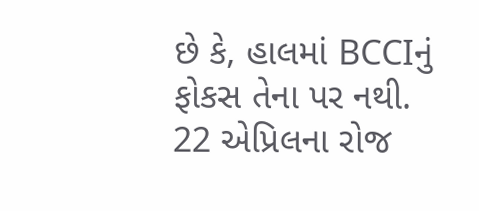છે કે, હાલમાં BCCIનું ફોકસ તેના પર નથી.
22 એપ્રિલના રોજ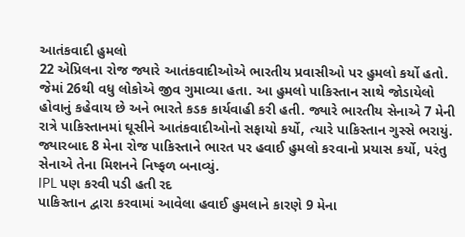આતંકવાદી હુમલો
22 એપ્રિલના રોજ જ્યારે આતંકવાદીઓએ ભારતીય પ્રવાસીઓ પર હુમલો કર્યો હતો. જેમાં 26થી વધુ લોકોએ જીવ ગુમાવ્યા હતા. આ હુમલો પાકિસ્તાન સાથે જોડાયેલો હોવાનું કહેવાય છે અને ભારતે કડક કાર્યવાહી કરી હતી. જ્યારે ભારતીય સેનાએ 7 મેની રાત્રે પાકિસ્તાનમાં ઘૂસીને આતંકવાદીઓનો સફાયો કર્યો, ત્યારે પાકિસ્તાન ગુસ્સે ભરાયું. જ્યારબાદ 8 મેના રોજ પાકિસ્તાને ભારત પર હવાઈ હુમલો કરવાનો પ્રયાસ કર્યો, પરંતુ સેનાએ તેના મિશનને નિષ્ફળ બનાવ્યું.
IPL પણ કરવી પડી હતી રદ
પાકિસ્તાન દ્વારા કરવામાં આવેલા હવાઈ હુમલાને કારણે 9 મેના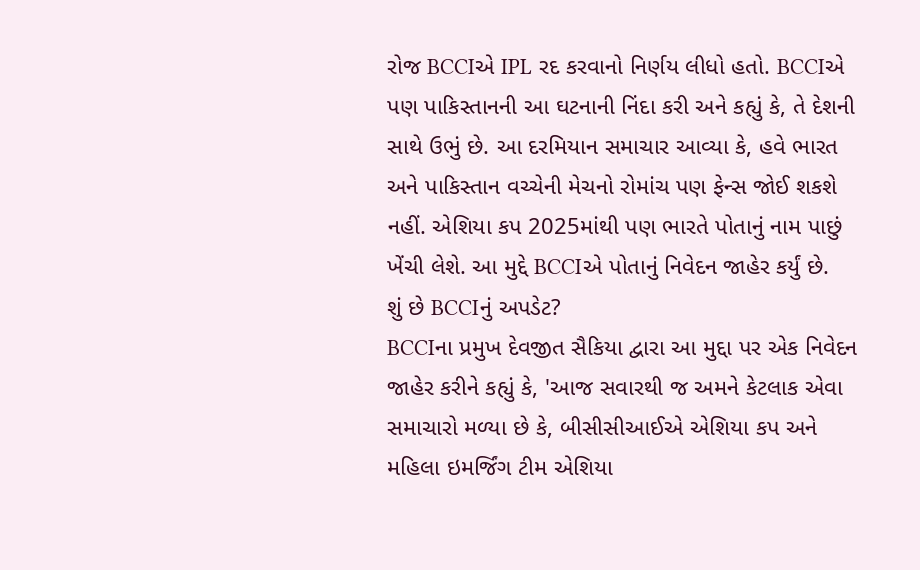રોજ BCCIએ IPL રદ કરવાનો નિર્ણય લીધો હતો. BCCIએ પણ પાકિસ્તાનની આ ઘટનાની નિંદા કરી અને કહ્યું કે, તે દેશની સાથે ઉભું છે. આ દરમિયાન સમાચાર આવ્યા કે, હવે ભારત અને પાકિસ્તાન વચ્ચેની મેચનો રોમાંચ પણ ફેન્સ જોઈ શકશે નહીં. એશિયા કપ 2025માંથી પણ ભારતે પોતાનું નામ પાછું ખેંચી લેશે. આ મુદ્દે BCCIએ પોતાનું નિવેદન જાહેર કર્યું છે.
શું છે BCCIનું અપડેટ?
BCCIના પ્રમુખ દેવજીત સૈકિયા દ્વારા આ મુદ્દા પર એક નિવેદન જાહેર કરીને કહ્યું કે, 'આજ સવારથી જ અમને કેટલાક એવા સમાચારો મળ્યા છે કે, બીસીસીઆઈએ એશિયા કપ અને મહિલા ઇમર્જિંગ ટીમ એશિયા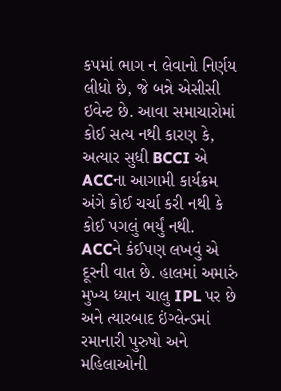કપમાં ભાગ ન લેવાનો નિર્ણય લીધો છે, જે બન્ને એસીસી ઇવેન્ટ છે. આવા સમાચારોમાં કોઈ સત્ય નથી કારણ કે, અત્યાર સુધી BCCI એ ACCના આગામી કાર્યક્રમ અંગે કોઈ ચર્ચા કરી નથી કે કોઈ પગલું ભર્યું નથી. ACCને કંઈપણ લખવું એ દૂરની વાત છે. હાલમાં અમારું મુખ્ય ધ્યાન ચાલુ IPL પર છે અને ત્યારબાદ ઇંગ્લેન્ડમાં રમાનારી પુરુષો અને મહિલાઓની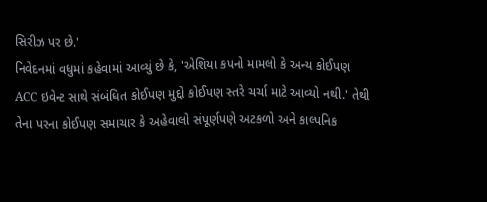સિરીઝ પર છે.'
નિવેદનમાં વધુમાં કહેવામાં આવ્યું છે કે, 'એશિયા કપનો મામલો કે અન્ય કોઈપણ ACC ઇવેન્ટ સાથે સંબંધિત કોઈપણ મુદ્દો કોઈપણ સ્તરે ચર્ચા માટે આવ્યો નથી.' તેથી તેના પરના કોઈપણ સમાચાર કે અહેવાલો સંપૂર્ણપણે અટકળો અને કાલ્પનિક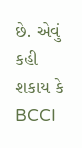છે. એવું કહી શકાય કે BCCI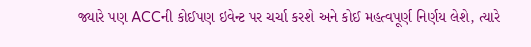જ્યારે પણ ACCની કોઈપણ ઇવેન્ટ પર ચર્ચા કરશે અને કોઈ મહત્વપૂર્ણ નિર્ણય લેશે, ત્યારે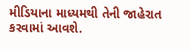મીડિયાના માધ્યમથી તેની જાહેરાત કરવામાં આવશે.